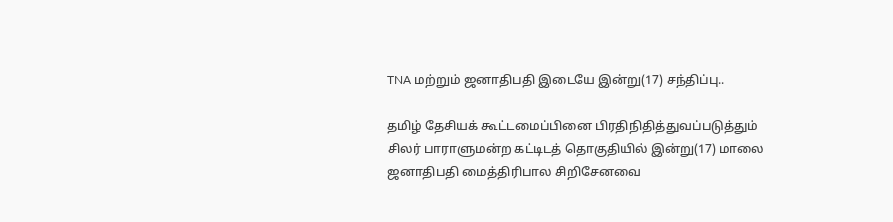TNA மற்றும் ஜனாதிபதி இடையே இன்று(17) சந்திப்பு..

தமிழ் தேசியக் கூட்டமைப்பினை பிரதிநிதித்துவப்படுத்தும் சிலர் பாராளுமன்ற கட்டிடத் தொகுதியில் இன்று(17) மாலை ஜனாதிபதி மைத்திரிபால சிறிசேனவை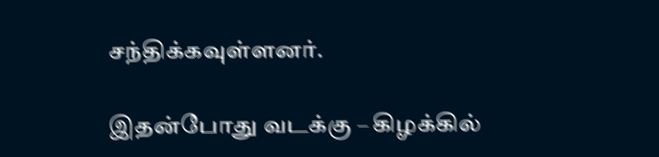சந்திக்கவுள்ளனர்.

இதன்போது வடக்கு – கிழக்கில்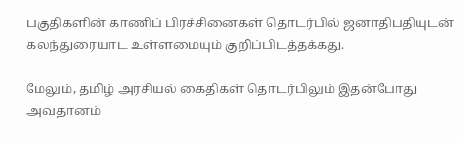பகுதிகளின் காணிப் பிரச்சினைகள் தொடர்பில் ஜனாதிபதியுடன் கலந்துரையாட உள்ளமையும் குறிப்பிடத்தக்கது.

மேலும், தமிழ் அரசியல் கைதிகள் தொடர்பிலும் இதன்போது அவதானம்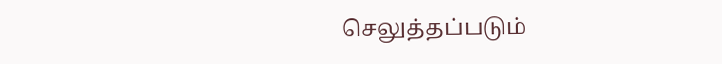செலுத்தப்படும்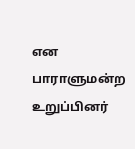என பாராளுமன்ற உறுப்பினர்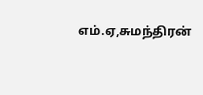எம்.ஏ,சுமந்திரன்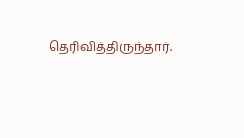தெரிவித்திருந்தார்.